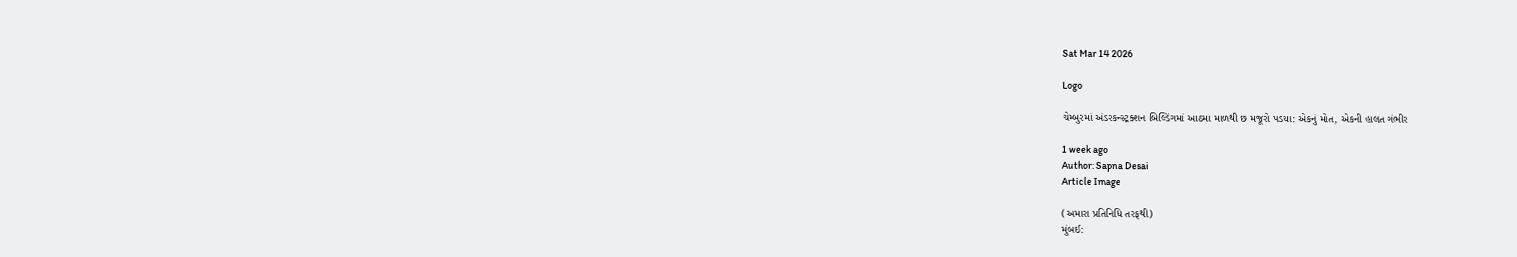Sat Mar 14 2026

Logo

ચેમ્બુરમાં અંડરકન્સ્ટ્રક્શન બિલ્ડિંગમાં આઠમા માળથી છ મજૂરો પડયા: એકનું મોત, એકની હાલત ગંભીર

1 week ago
Author: Sapna Desai
Article Image

(અમારા પ્રતિનિધિ તરફથી)
મુંબઈ: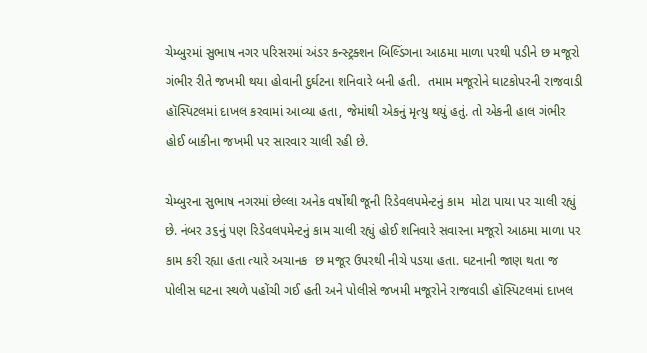ચેમ્બુરમાં સુભાષ નગર પરિસરમાં અંડર કન્સ્ટ્રક્શન બિલ્ડિંગના આઠમા માળા પરથી પડીને છ મજૂરો ગંભીર રીતે જખમી થયા હોવાની દુર્ઘટના શનિવારે બની હતી.  તમામ મજૂરોને ઘાટકોપરની રાજવાડી હૉસ્પિટલમાં દાખલ કરવામાં આવ્યા હતા, જેમાંથી એકનું મૃત્યુ થયું હતું. તો એકની હાલ ગંભીર હોઈ બાકીના જખમી પર સારવાર ચાલી રહી છે.

ચેમ્બુરના સુભાષ નગરમાં છેલ્લા અનેક વર્ષોથી જૂની રિડેવલપમેન્ટનું કામ  મોટા પાયા પર ચાલી રહ્યું છે. નંબર ૩૬નું પણ રિડેવલપમેન્ટનું કામ ચાલી રહ્યું હોઈ શનિવારે સવારના મજૂરો આઠમા માળા પર કામ કરી રહ્યા હતા ત્યારે અચાનક  છ મજૂર ઉપરથી નીચે પડયા હતા. ઘટનાની જાણ થતા જ પોલીસ ઘટના સ્થળે પહોંચી ગઈ હતી અને પોલીસે જખમી મજૂરોને રાજવાડી હૉસ્પિટલમાં દાખલ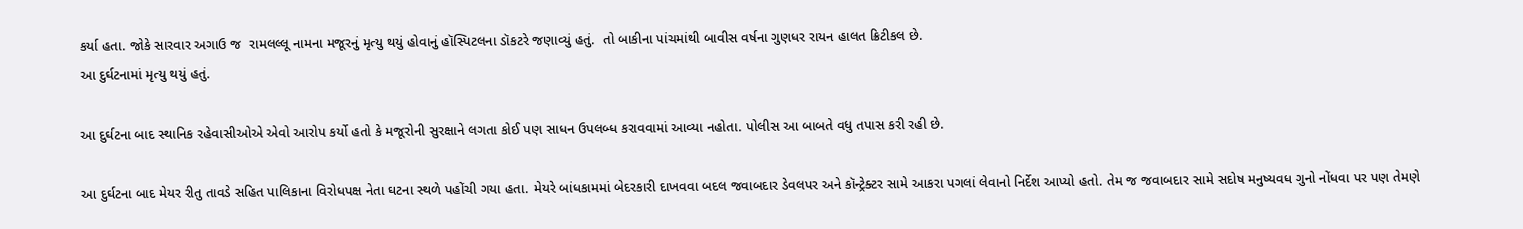કર્યા હતા. જોકે સારવાર અગાઉ જ  રામલલ્લૂ નામના મજૂરનું મૃત્યુ થયું હોવાનું હૉસ્પિટલના ડૉકટરે જણાવ્યું હતું.  તો બાકીના પાંચમાંથી બાવીસ વર્ષના ગુણધર રાયન હાલત ક્રિટીકલ છે.
આ દુર્ઘટનામાં મૃત્યુ થયું હતું.

આ દુર્ઘટના બાદ સ્થાનિક રહેવાસીઓએ એવો આરોપ કર્યો હતો કે મજૂરોની સુરક્ષાને લગતા કોઈ પણ સાધન ઉપલબ્ધ કરાવવામાં આવ્યા નહોતા. પોલીસ આ બાબતે વધુ તપાસ કરી રહી છે.

આ દુર્ઘટના બાદ મેયર રીતુ તાવડે સહિત પાલિકાના વિરોધપક્ષ નેતા ઘટના સ્થળે પહોંચી ગયા હતા. મેયરે બાંધકામમાં બેદરકારી દાખવવા બદલ જવાબદાર ડેવલપર અને કૉન્ટ્રેક્ટર સામે આકરા પગલાં લેવાનો નિર્દેશ આપ્યો હતો. તેમ જ જવાબદાર સામે સદોષ મનુષ્યવધ ગુનો નોંધવા પર પણ તેમણે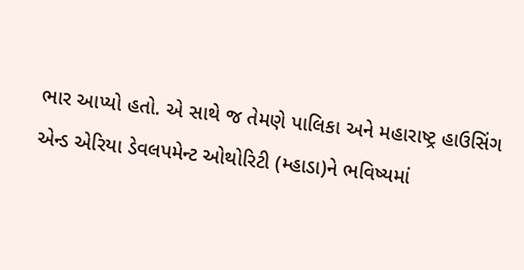ભાર આપ્યો હતો. એ સાથે જ તેમણે પાલિકા અને મહારાષ્ટ્ર હાઉસિંગ એન્ડ એરિયા ડેવલપમેન્ટ ઓથોરિટી (મ્હાડા)ને ભવિષ્યમાં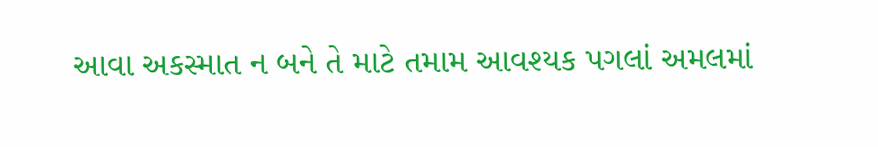આવા અકસ્માત ન બને તે માટે તમામ આવશ્યક પગલાં અમલમાં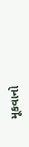મૂકવાનો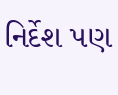નિર્દેશ પણ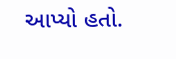આપ્યો હતો.